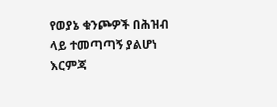የወያኔ ቁንጮዎች በሕዝብ ላይ ተመጣጣኝ ያልሆነ እርምጃ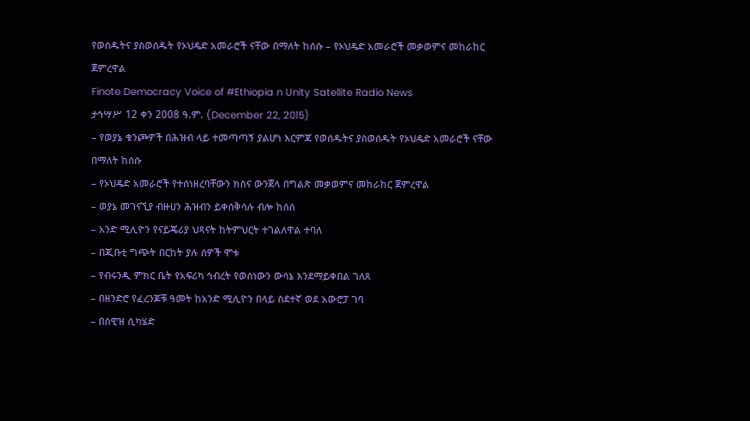የወሰዱትና ያስወሰዱት የኦህዴድ አመራሮች ናቸው በማለት ከሰሱ – የኦህዴድ አመራሮች መቃወምና መከራከር ጀምረዋል
Finote Democracy Voice of #Ethiopia n Unity Satellite Radio News
ታኅሣሥ 12 ቀን 2008 ዓ.ም. (December 22, 2015)
– የወያኔ ቁንጮዎች በሕዝብ ላይ ተመጣጣኝ ያልሆነ እርምጃ የወሰዱትና ያስወሰዱት የኦህዴድ አመራሮች ናቸው በማለት ከሰሱ
– የኦህዴድ አመራሮች የተሰነዘረባቸውን ክስና ውንጀላ በግልጽ መቃወምና መከራከር ጀምረዋል
– ወያኔ መገናኚያ ብዙሀን ሕዝብን ይቀሰቅሳሉ ብሎ ከሰሰ
– አንድ ሚሊዮን የናይጄሪያ ህጻናት ከትምህርት ተገልለዋል ተባለ
– በጂቡቲ ግጭት በርከት ያሉ ሰዎች ሞቱ
– የብሩንዲ ምክር ቤት የአፍሪካ ኅብረት የወሰነውን ውሳኔ እንደማይቀበል ገለጸ
– በዘንድሮ የፈረንጆቹ ዓመት ከአንድ ሚሊዮን በላይ ስደተኛ ወደ አውሮፓ ገባ
– በስዊዝ ሲካሄድ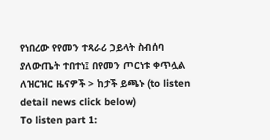የነበረው የየመን ተጻራሪ ኃይላት ስብሰባ ያለውጤት ተበተነ፤ በየመን ጦርነቱ ቀጥሏል
ለዝርዝር ዜናዎች > ከታች ይጫኑ (to listen detail news click below)
To listen part 1: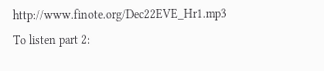http://www.finote.org/Dec22EVE_Hr1.mp3
To listen part 2: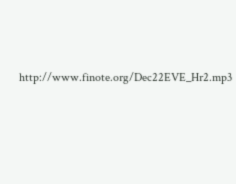http://www.finote.org/Dec22EVE_Hr2.mp3